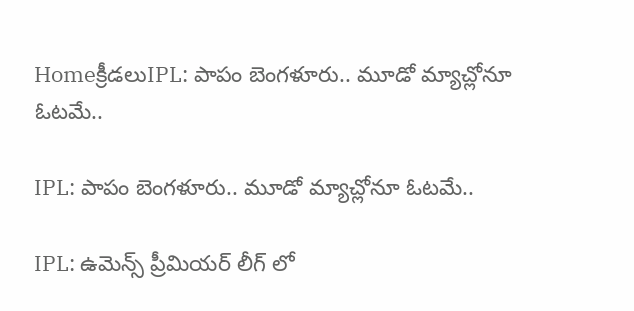Homeక్రీడలుIPL: పాపం బెంగళూరు.. మూడో మ్యాచ్లోనూ ఓటమే..

IPL: పాపం బెంగళూరు.. మూడో మ్యాచ్లోనూ ఓటమే..

IPL: ఉమెన్స్ ప్రీమియర్ లీగ్ లో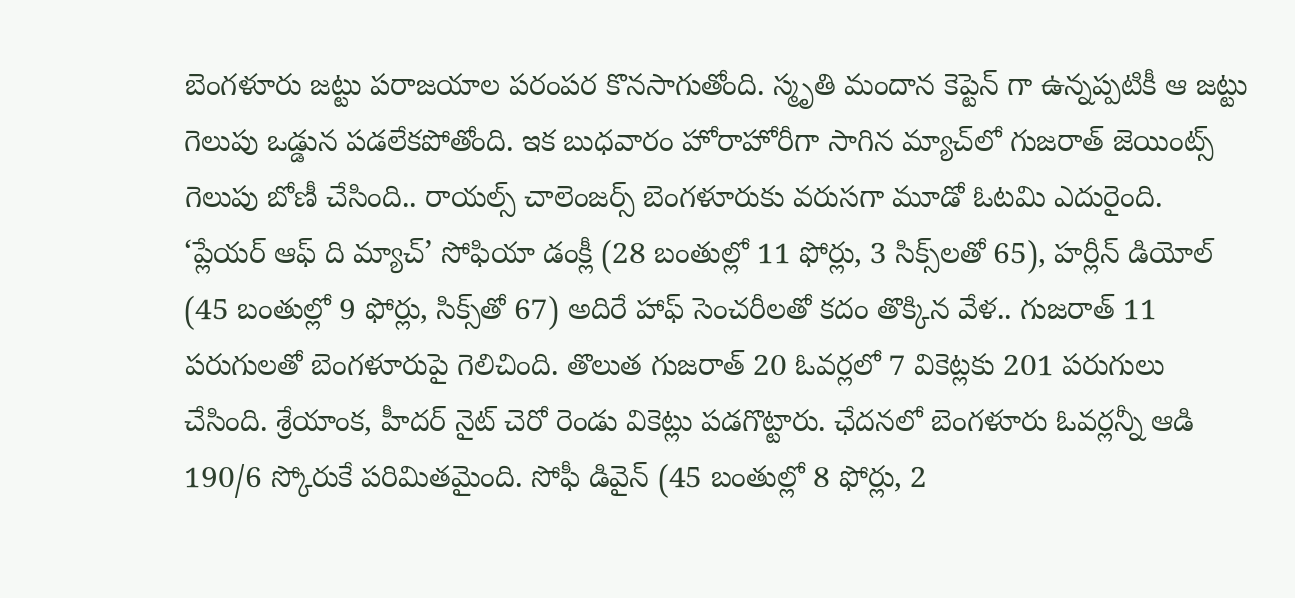బెంగళూరు జట్టు పరాజయాల పరంపర కొనసాగుతోంది. స్మృతి మందాన కెప్టెన్ గా ఉన్నప్పటికీ ఆ జట్టు గెలుపు ఒడ్డున పడలేకపోతోంది. ఇక బుధవారం హోరాహోరీగా సాగిన మ్యాచ్‌లో గుజరాత్‌ జెయింట్స్‌ గెలుపు బోణీ చేసింది.. రాయల్స్‌ చాలెంజర్స్‌ బెంగళూరుకు వరుసగా మూడో ఓటమి ఎదురైంది. ‘ప్లేయర్‌ ఆఫ్‌ ది మ్యాచ్‌’ సోఫియా డంక్లీ (28 బంతుల్లో 11 ఫోర్లు, 3 సిక్స్‌లతో 65), హర్లీన్‌ డియోల్‌ (45 బంతుల్లో 9 ఫోర్లు, సిక్స్‌తో 67) అదిరే హాఫ్‌ సెంచరీలతో కదం తొక్కిన వేళ.. గుజరాత్‌ 11 పరుగులతో బెంగళూరుపై గెలిచింది. తొలుత గుజరాత్‌ 20 ఓవర్లలో 7 వికెట్లకు 201 పరుగులు చేసింది. శ్రేయాంక, హీదర్‌ నైట్‌ చెరో రెండు వికెట్లు పడగొట్టారు. ఛేదనలో బెంగళూరు ఓవర్లన్నీ ఆడి 190/6 స్కోరుకే పరిమితమైంది. సోఫీ డివైన్‌ (45 బంతుల్లో 8 ఫోర్లు, 2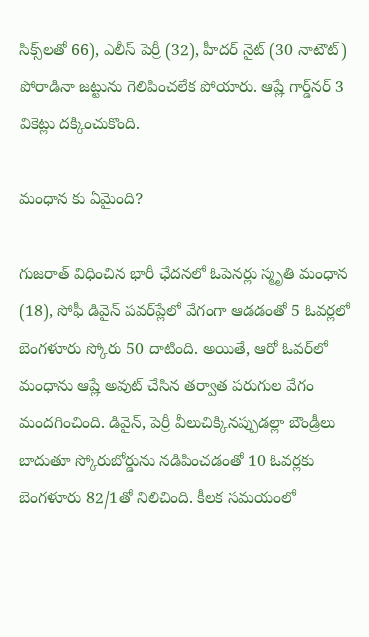సిక్స్‌లతో 66), ఎలీస్‌ పెర్రీ (32), హీదర్‌ నైట్‌ (30 నాటౌట్‌) పోరాడినా జట్టును గెలిపించలేక పోయారు. ఆష్లే గార్డ్‌నర్‌ 3 వికెట్లు దక్కించుకొంది.

మంధాన కు ఏమైంది?

గుజరాత్ విధించిన భారీ ఛేదనలో ఓపెనర్లు స్మృతి మంధాన (18), సోఫీ డివైన్‌ పవర్‌ప్లేలో వేగంగా ఆడడంతో 5 ఓవర్లలో బెంగళూరు స్కోరు 50 దాటింది. అయితే, ఆరో ఓవర్‌లో మంధాను ఆష్లే అవుట్‌ చేసిన తర్వాత పరుగుల వేగం మందగించింది. డివైన్‌, పెర్రీ వీలుచిక్కినప్పుడల్లా బౌండ్రీలు బాదుతూ స్కోరుబోర్డును నడిపించడంతో 10 ఓవర్లకు బెంగళూరు 82/1తో నిలిచింది. కీలక సమయంలో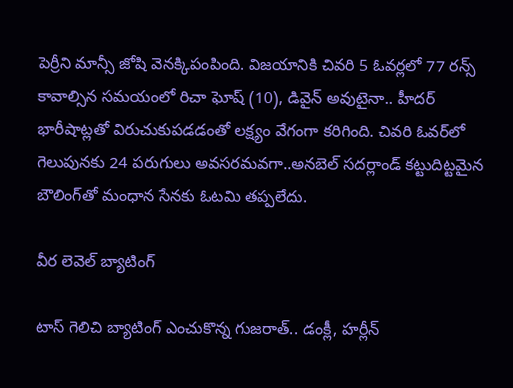పెర్రీని మాన్సీ జోషి వెనక్కిపంపింది. విజయానికి చివరి 5 ఓవర్లలో 77 రన్స్‌ కావాల్సిన సమయంలో రిచా ఘోష్‌ (10), డివైన్‌ అవుటైనా.. హీదర్‌ భారీషాట్లతో విరుచుకుపడడంతో లక్ష్యం వేగంగా కరిగింది. చివరి ఓవర్‌లో గెలుపునకు 24 పరుగులు అవసరమవగా..అనబెల్‌ సదర్లాండ్‌ కట్టుదిట్టమైన బౌలింగ్‌తో మంధాన సేనకు ఓటమి తప్పలేదు.

వీర లెవెల్ బ్యాటింగ్

టాస్‌ గెలిచి బ్యాటింగ్‌ ఎంచుకొన్న గుజరాత్‌.. డంక్లీ, హర్లీన్‌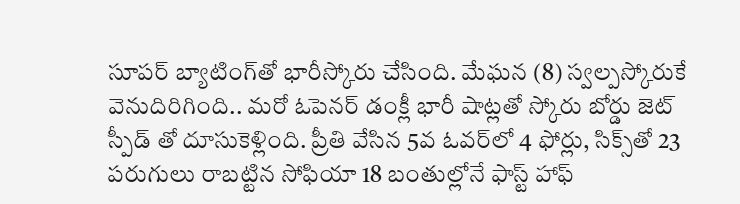సూపర్ బ్యాటింగ్‌తో భారీస్కోరు చేసింది. మేఘన (8) స్వల్పస్కోరుకే వెనుదిరిగింది.. మరో ఓపెనర్‌ డంక్లీ భారీ షాట్లతో స్కోరు బోర్డు జెట్ స్పీడ్ తో దూసుకెళ్లింది. ప్రీతి వేసిన 5వ ఓవర్‌లో 4 ఫోర్లు, సిక్స్‌తో 23 పరుగులు రాబట్టిన సోఫియా 18 బంతుల్లోనే ఫాస్ట్ హాఫ్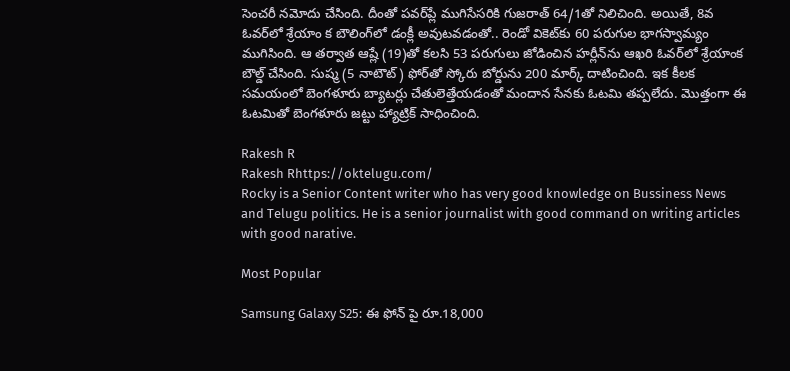సెంచరీ నమోదు చేసింది. దీంతో పవర్‌ప్లే ముగిసేసరికి గుజరాత్‌ 64/1తో నిలిచింది. అయితే, 8వ ఓవర్‌లో శ్రేయాం క బౌలింగ్‌లో డంక్లీ అవుటవడంతో.. రెండో వికెట్‌కు 60 పరుగుల భాగస్వామ్యం ముగిసింది. ఆ తర్వాత ఆష్లే (19)తో కలసి 53 పరుగులు జోడించిన హర్లీన్‌ను ఆఖరి ఓవర్‌లో శ్రేయాంక బౌల్డ్‌ చేసింది. సుష్మ (5 నాటౌట్‌) ఫోర్‌తో స్కోరు బోర్డును 200 మార్క్‌ దాటించింది. ఇక కీలక సమయంలో బెంగళూరు బ్యాటర్లు చేతులెత్తేయడంతో మందాన సేనకు ఓటమి తప్పలేదు. మొత్తంగా ఈ ఓటమితో బెంగళూరు జట్టు హ్యాట్రిక్ సాధించింది.

Rakesh R
Rakesh Rhttps://oktelugu.com/
Rocky is a Senior Content writer who has very good knowledge on Bussiness News and Telugu politics. He is a senior journalist with good command on writing articles with good narative.

Most Popular

Samsung Galaxy S25: ఈ ఫోన్ పై రూ.18,000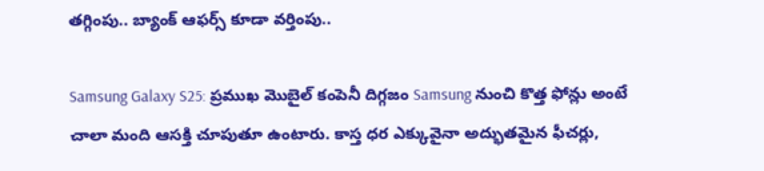తగ్గింపు.. బ్యాంక్ ఆఫర్స్ కూడా వర్తింపు..

Samsung Galaxy S25: ప్రముఖ మొబైల్ కంపెనీ దిగ్గజం Samsung నుంచి కొత్త ఫోన్లు అంటే చాలా మంది ఆసక్తి చూపుతూ ఉంటారు. కాస్త ధర ఎక్కువైనా అద్భుతమైన ఫీచర్లు,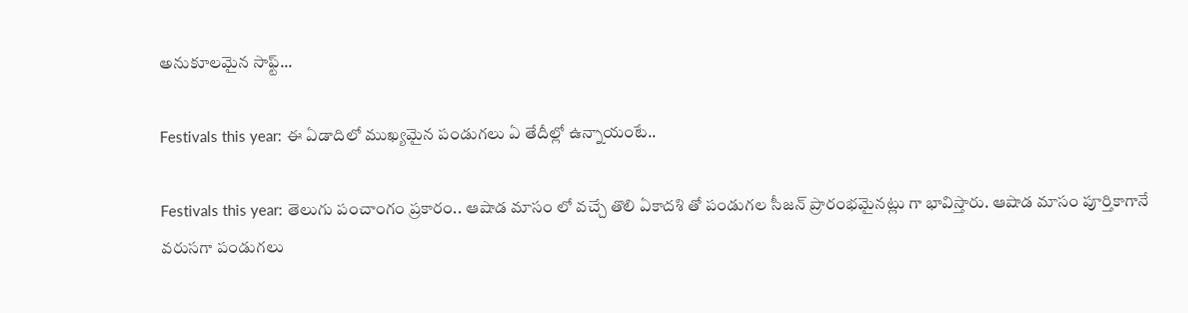అనుకూలమైన సాఫ్ట్...

Festivals this year: ఈ ఏడాదిలో ముఖ్యమైన పండుగలు ఏ తేదీల్లో ఉన్నాయంటే..

Festivals this year: తెలుగు పంచాంగం ప్రకారం.. ఆషాడ మాసం లో వచ్చే తొలి ఏకాదశి తో పండుగల సీజన్ ప్రారంభమైనట్లు గా భావిస్తారు. ఆషాడ మాసం పూర్తికాగానే వరుసగా పండుగలు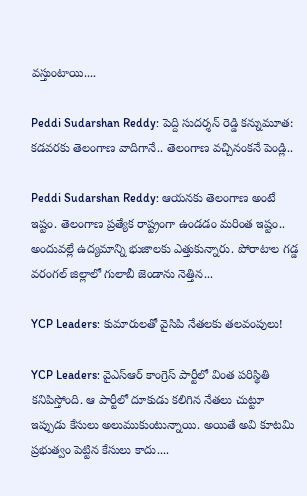వస్తుంటాయి....

Peddi Sudarshan Reddy: పెద్ది సుదర్శన్ రెడ్డి కన్నుమూత: కడవరకు తెలంగాణ వాదిగానే.. తెలంగాణ వచ్చినంకనే పెండ్లి..

Peddi Sudarshan Reddy: ఆయనకు తెలంగాణ అంటే ఇష్టం. తెలంగాణ ప్రత్యేక రాష్ట్రంగా ఉండడం మరింత ఇష్టం.. అందువల్లే ఉద్యమాన్ని భుజాలకు ఎత్తుకున్నారు. పోరాటాల గడ్డ వరంగల్ జిల్లాలో గులాబీ జెండాను నెత్తిన...

YCP Leaders: కుమారులతో వైసిపి నేతలకు తలవంపులు!

YCP Leaders: వైఎస్ఆర్ కాంగ్రెస్ పార్టీలో వింత పరిస్థితి కనిపిస్తోంది. ఆ పార్టీలో దూకుడు కలిగిన నేతలు చుట్టూ ఇప్పుడు కేసులు అలుముకుంటున్నాయి. అయితే అవి కూటమి ప్రభుత్వం పెట్టిన కేసులు కాదు....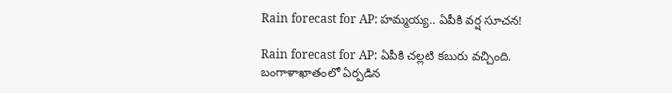Rain forecast for AP: హమ్మయ్య.. ఏపీకి వర్ష సూచన!

Rain forecast for AP: ఏపీకి చల్లటి కబురు వచ్చింది. బంగాళాఖాతంలో ఏర్పడిన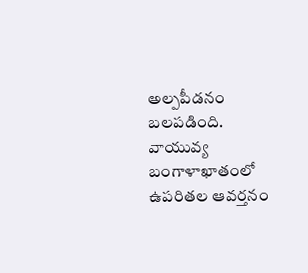అల్పపీడనం బలపడింది. వాయువ్య బంగాళాఖాతంలో ఉపరితల ఆవర్తనం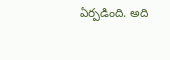ఏర్పడింది. అది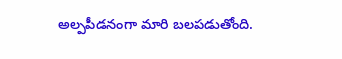అల్పపీడనంగా మారి బలపడుతోంది.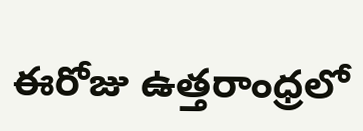ఈరోజు ఉత్తరాంధ్రలో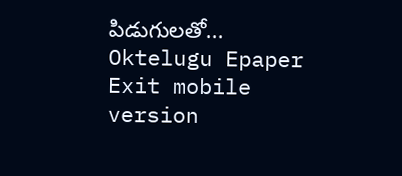పిడుగులతో...
Oktelugu Epaper
Exit mobile version